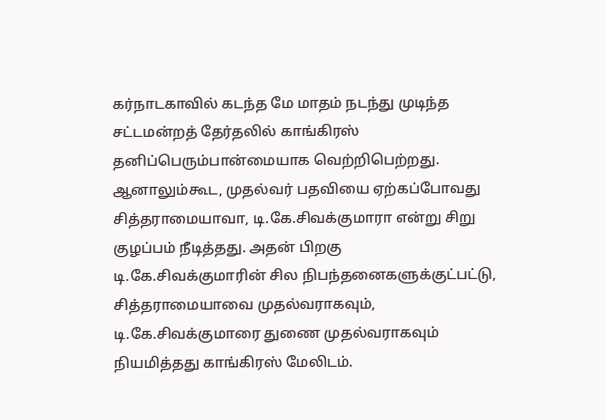கர்நாடகாவில் கடந்த மே மாதம் நடந்து முடிந்த சட்டமன்றத் தேர்தலில் காங்கிரஸ் தனிப்பெரும்பான்மையாக வெற்றிபெற்றது. ஆனாலும்கூட, முதல்வர் பதவியை ஏற்கப்போவது சித்தராமையாவா, டி.கே.சிவக்குமாரா என்று சிறு குழப்பம் நீடித்தது. அதன் பிறகு டி.கே.சிவக்குமாரின் சில நிபந்தனைகளுக்குட்பட்டு, சித்தராமையாவை முதல்வராகவும், டி.கே.சிவக்குமாரை துணை முதல்வராகவும் நியமித்தது காங்கிரஸ் மேலிடம்.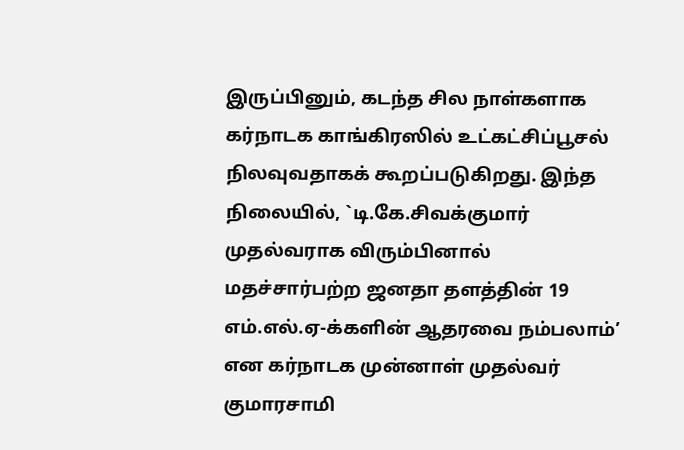இருப்பினும், கடந்த சில நாள்களாக கர்நாடக காங்கிரஸில் உட்கட்சிப்பூசல் நிலவுவதாகக் கூறப்படுகிறது. இந்த நிலையில், `டி.கே.சிவக்குமார் முதல்வராக விரும்பினால் மதச்சார்பற்ற ஜனதா தளத்தின் 19 எம்.எல்.ஏ-க்களின் ஆதரவை நம்பலாம்’ என கர்நாடக முன்னாள் முதல்வர் குமாரசாமி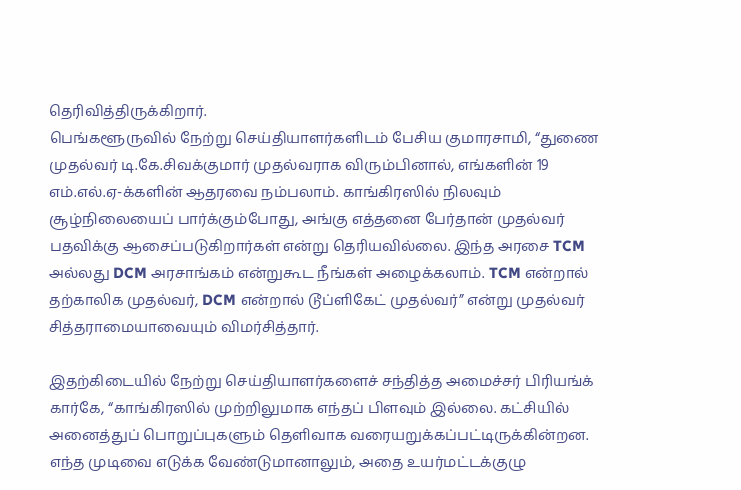தெரிவித்திருக்கிறார்.
பெங்களூருவில் நேற்று செய்தியாளர்களிடம் பேசிய குமாரசாமி, “துணை முதல்வர் டி.கே.சிவக்குமார் முதல்வராக விரும்பினால், எங்களின் 19 எம்.எல்.ஏ-க்களின் ஆதரவை நம்பலாம். காங்கிரஸில் நிலவும் சூழ்நிலையைப் பார்க்கும்போது, அங்கு எத்தனை பேர்தான் முதல்வர் பதவிக்கு ஆசைப்படுகிறார்கள் என்று தெரியவில்லை. இந்த அரசை TCM அல்லது DCM அரசாங்கம் என்றுகூட நீங்கள் அழைக்கலாம். TCM என்றால் தற்காலிக முதல்வர், DCM என்றால் டூப்ளிகேட் முதல்வர்” என்று முதல்வர் சித்தராமையாவையும் விமர்சித்தார்.

இதற்கிடையில் நேற்று செய்தியாளர்களைச் சந்தித்த அமைச்சர் பிரியங்க் கார்கே, “காங்கிரஸில் முற்றிலுமாக எந்தப் பிளவும் இல்லை. கட்சியில் அனைத்துப் பொறுப்புகளும் தெளிவாக வரையறுக்கப்பட்டிருக்கின்றன. எந்த முடிவை எடுக்க வேண்டுமானாலும், அதை உயர்மட்டக்குழு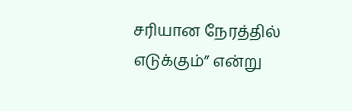சரியான நேரத்தில் எடுக்கும்” என்று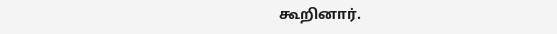கூறினார்.